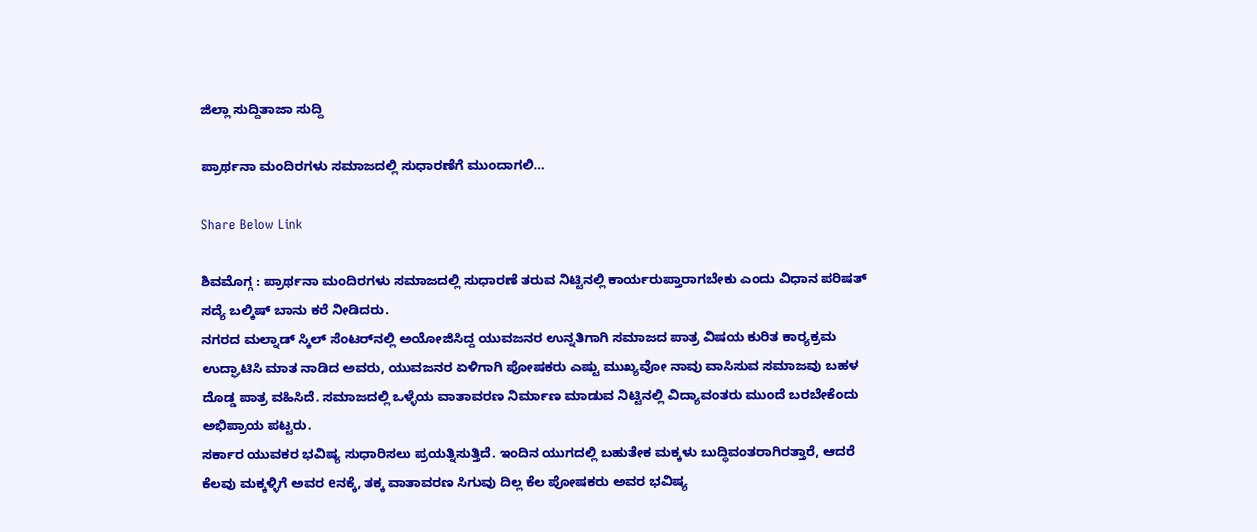ಜಿಲ್ಲಾ ಸುದ್ದಿತಾಜಾ ಸುದ್ದಿ

ಪ್ರಾರ್ಥನಾ ಮಂದಿರಗಳು ಸಮಾಜದಲ್ಲಿ ಸುಧಾರಣೆಗೆ ಮುಂದಾಗಲಿ…

Share Below Link

ಶಿವಮೊಗ್ಗ : ಪ್ರಾರ್ಥನಾ ಮಂದಿರಗಳು ಸಮಾಜದಲ್ಲಿ ಸುಧಾರಣೆ ತರುವ ನಿಟ್ಟಿನಲ್ಲಿ ಕಾರ್ಯರುಪ್ತಾರಾಗಬೇಕು ಎಂದು ವಿಧಾನ ಪರಿಷತ್ ಸದ್ಯೆ ಬಲ್ಕಿಷ್ ಬಾನು ಕರೆ ನೀಡಿದರು.
ನಗರದ ಮಲ್ನಾಡ್ ಸ್ಕಿಲ್ ಸೆಂಟರ್‌ನಲ್ಲಿ ಅಯೋಜಿಸಿದ್ದ ಯುವಜನರ ಉನ್ನತಿಗಾಗಿ ಸಮಾಜದ ಪಾತ್ರ ವಿಷಯ ಕುರಿತ ಕಾರ್‍ಯಕ್ರಮ ಉದ್ಘಾಟಿಸಿ ಮಾತ ನಾಡಿದ ಅವರು, ಯುವಜನರ ಏಳಿಗಾಗಿ ಪೋಷಕರು ಎಷ್ಟು ಮುಖ್ಯವೋ ನಾವು ವಾಸಿಸುವ ಸಮಾಜವು ಬಹಳ ದೊಡ್ಡ ಪಾತ್ರ ವಹಿಸಿದೆ. ಸಮಾಜದಲ್ಲಿ ಒಳ್ಳೆಯ ವಾತಾವರಣ ನಿರ್ಮಾಣ ಮಾಡುವ ನಿಟ್ಟಿನಲ್ಲಿ ವಿದ್ಯಾವಂತರು ಮುಂದೆ ಬರಬೇಕೆಂದು ಅಭಿಪ್ರಾಯ ಪಟ್ಟರು.
ಸರ್ಕಾರ ಯುವಕರ ಭವಿಷ್ಯ ಸುಧಾರಿಸಲು ಪ್ರಯತ್ನಿಸುತ್ತಿದೆ. ಇಂದಿನ ಯುಗದಲ್ಲಿ ಬಹುತೇಕ ಮಕ್ಕಳು ಬುದ್ಧಿವಂತರಾಗಿರತ್ತಾರೆ, ಆದರೆ ಕೆಲವು ಮಕ್ಕಳ್ಳಿಗೆ ಅವರ eನಕ್ಕೆ, ತಕ್ಕ ವಾತಾವರಣ ಸಿಗುವು ದಿಲ್ಲ ಕೆಲ ಪೋಷಕರು ಅವರ ಭವಿಷ್ಯ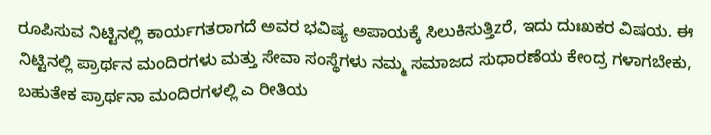ರೂಪಿಸುವ ನಿಟ್ಟಿನಲ್ಲಿ ಕಾರ್ಯಗತರಾಗದೆ ಅವರ ಭವಿಷ್ಯ ಅಪಾಯಕ್ಕೆ ಸಿಲುಕಿಸುತ್ತಿzರೆ, ಇದು ದುಃಖಕರ ವಿಷಯ. ಈ ನಿಟ್ಟಿನಲ್ಲಿ ಪ್ರಾರ್ಥನ ಮಂದಿರಗಳು ಮತ್ತು ಸೇವಾ ಸಂಸ್ಥೆಗಳು ನಮ್ಮ ಸಮಾಜದ ಸುಧಾರಣೆಯ ಕೇಂದ್ರ ಗಳಾಗಬೇಕು, ಬಹುತೇಕ ಪ್ರಾರ್ಥನಾ ಮಂದಿರಗಳಲ್ಲಿ ಎ ರೀತಿಯ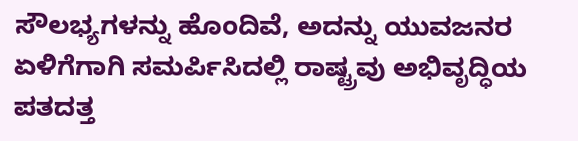ಸೌಲಭ್ಯಗಳನ್ನು ಹೊಂದಿವೆ, ಅದನ್ನು ಯುವಜನರ ಏಳಿಗೆಗಾಗಿ ಸಮರ್ಪಿಸಿದಲ್ಲಿ ರಾಷ್ಟ್ರವು ಅಭಿವೃದ್ಧಿಯ ಪತದತ್ತ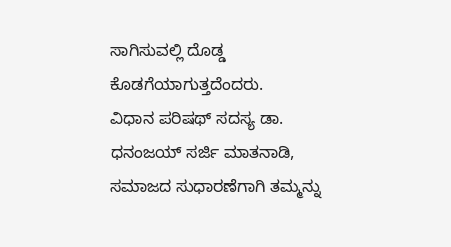ಸಾಗಿಸುವಲ್ಲಿ ದೊಡ್ಡ ಕೊಡಗೆಯಾಗುತ್ತದೆಂದರು.
ವಿಧಾನ ಪರಿಷಥ್ ಸದಸ್ಯ ಡಾ. ಧನಂಜಯ್ ಸರ್ಜಿ ಮಾತನಾಡಿ, ಸಮಾಜದ ಸುಧಾರಣೆಗಾಗಿ ತಮ್ಮನ್ನು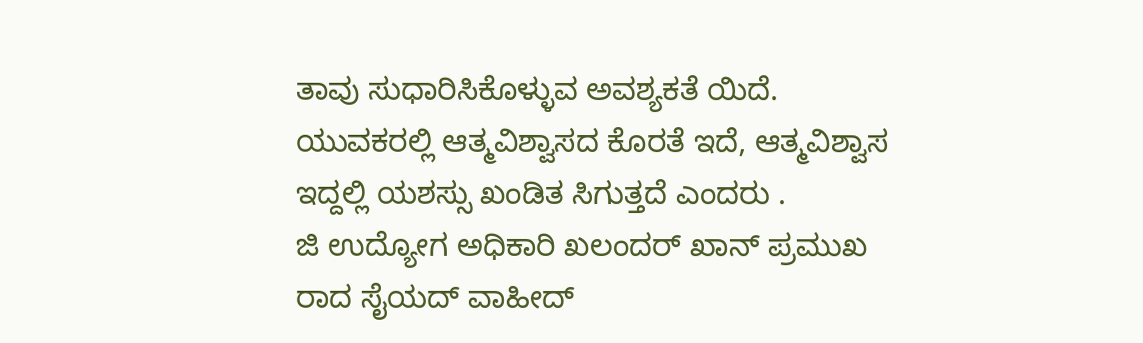ತಾವು ಸುಧಾರಿಸಿಕೊಳ್ಳುವ ಅವಶ್ಯಕತೆ ಯಿದೆ. ಯುವಕರಲ್ಲಿ ಆತ್ಮವಿಶ್ವಾಸದ ಕೊರತೆ ಇದೆ, ಆತ್ಮವಿಶ್ವಾಸ ಇದ್ದಲ್ಲಿ ಯಶಸ್ಸು ಖಂಡಿತ ಸಿಗುತ್ತದೆ ಎಂದರು .
ಜಿ ಉದ್ಯೋಗ ಅಧಿಕಾರಿ ಖಲಂದರ್ ಖಾನ್ ಪ್ರಮುಖ ರಾದ ಸೈಯದ್ ವಾಹೀದ್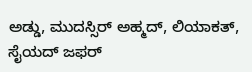ಅಡ್ಡು, ಮುದಸ್ಸಿರ್ ಅಹ್ಮದ್, ಲಿಯಾಕತ್, ಸೈಯದ್ ಜಫರ್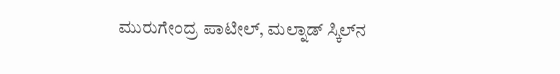ಮುರುಗೇಂದ್ರ ಪಾಟೀಲ್, ಮಲ್ನಾಡ್ ಸ್ಕಿಲ್‌ನ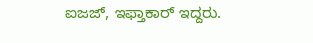ಐಜಜ್, ಇಫ್ತಾಕಾರ್ ಇದ್ದರು.